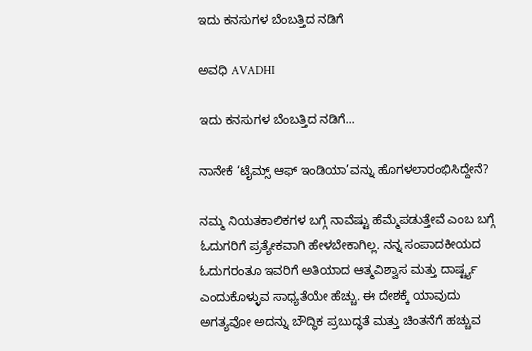ಇದು ಕನಸುಗಳ ಬೆಂಬತ್ತಿದ ನಡಿಗೆ‍

ಅವಧಿ AVADHI

ಇದು ಕನಸುಗಳ ಬೆಂಬತ್ತಿದ ನಡಿಗೆ...

ನಾನೇಕೆ ‘ಟೈಮ್ಸ್ ಆಫ್ ಇಂಡಿಯಾ’ವನ್ನು ಹೊಗಳಲಾರಂಭಿಸಿದ್ದೇನೆ?

ನಮ್ಮ ನಿಯತಕಾಲಿಕಗಳ ಬಗ್ಗೆ ನಾವೆಷ್ಟು ಹೆಮ್ಮೆಪಡುತ್ತೇವೆ ಎಂಬ ಬಗ್ಗೆ ಓದುಗರಿಗೆ ಪ್ರತ್ಯೇಕವಾಗಿ ಹೇಳಬೇಕಾಗಿಲ್ಲ. ನನ್ನ ಸಂಪಾದಕೀಯದ ಓದುಗರಂತೂ ಇವರಿಗೆ ಅತಿಯಾದ ಆತ್ಮವಿಶ್ವಾಸ ಮತ್ತು ದಾರ್ಷ್ಟ್ಯ ಎಂದುಕೊಳ್ಳುವ ಸಾಧ್ಯತೆಯೇ ಹೆಚ್ಚು. ಈ ದೇಶಕ್ಕೆ ಯಾವುದು ಅಗತ್ಯವೋ ಅದನ್ನು ಬೌದ್ಧಿಕ ಪ್ರಬುದ್ಧತೆ ಮತ್ತು ಚಿಂತನೆಗೆ ಹಚ್ಚುವ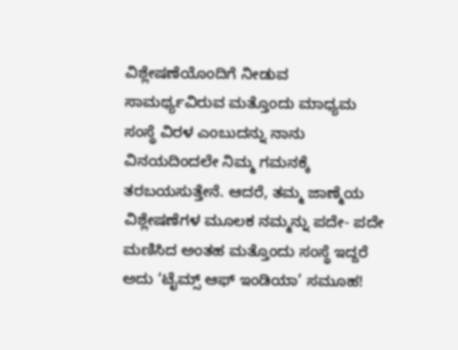ವಿಶ್ಲೇಷಣೆಯೊಂದಿಗೆ ನೀಡುವ ಸಾಮರ್ಥ್ಯವಿರುವ ಮತ್ತೊಂದು ಮಾಧ್ಯಮ ಸಂಸ್ಥೆ ವಿರಳ ಎಂಬುದನ್ನು ನಾನು ವಿನಯದಿಂದಲೇ ನಿಮ್ಮ ಗಮನಕ್ಕೆ ತರಬಯಸುತ್ತೇನೆ. ಆದರೆ, ತಮ್ಮ ಜಾಣ್ಮೆಯ ವಿಶ್ಲೇಷಣೆಗಳ ಮೂಲಕ ನಮ್ಮನ್ನು ಪದೇ- ಪದೇ ಮಣಿಸಿದ ಅಂತಹ ಮತ್ತೊಂದು ಸಂಸ್ಥೆ ಇದ್ದರೆ ಅದು ‘ಟೈಮ್ಸ್ ಆಫ್ ಇಂಡಿಯಾ’ ಸಮೂಹ!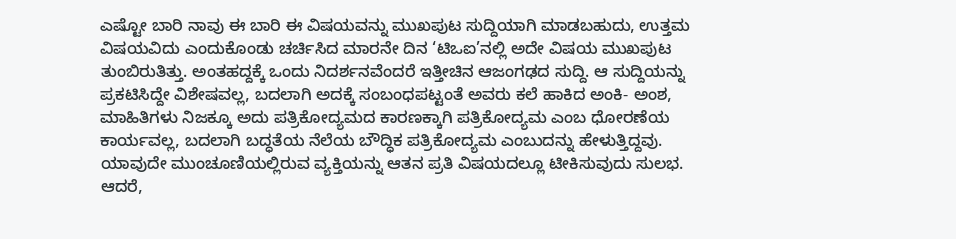ಎಷ್ಟೋ ಬಾರಿ ನಾವು ಈ ಬಾರಿ ಈ ವಿಷಯವನ್ನು ಮುಖಪುಟ ಸುದ್ದಿಯಾಗಿ ಮಾಡಬಹುದು, ಉತ್ತಮ ವಿಷಯವಿದು ಎಂದುಕೊಂಡು ಚರ್ಚಿಸಿದ ಮಾರನೇ ದಿನ ‘ಟಿಒಐ’ನಲ್ಲಿ ಅದೇ ವಿಷಯ ಮುಖಪುಟ ತುಂಬಿರುತಿತ್ತು. ಅಂತಹದ್ದಕ್ಕೆ ಒಂದು ನಿದರ್ಶನವೆಂದರೆ ಇತ್ತೀಚಿನ ಆಜಂಗಢದ ಸುದ್ದಿ. ಆ ಸುದ್ದಿಯನ್ನು ಪ್ರಕಟಿಸಿದ್ದೇ ವಿಶೇಷವಲ್ಲ, ಬದಲಾಗಿ ಅದಕ್ಕೆ ಸಂಬಂಧಪಟ್ಟಂತೆ ಅವರು ಕಲೆ ಹಾಕಿದ ಅಂಕಿ- ಅಂಶ, ಮಾಹಿತಿಗಳು ನಿಜಕ್ಕೂ ಅದು ಪತ್ರಿಕೋದ್ಯಮದ ಕಾರಣಕ್ಕಾಗಿ ಪತ್ರಿಕೋದ್ಯಮ ಎಂಬ ಧೋರಣೆಯ ಕಾರ್ಯವಲ್ಲ, ಬದಲಾಗಿ ಬದ್ಧತೆಯ ನೆಲೆಯ ಬೌದ್ಧಿಕ ಪತ್ರಿಕೋದ್ಯಮ ಎಂಬುದನ್ನು ಹೇಳುತ್ತಿದ್ದವು. ಯಾವುದೇ ಮುಂಚೂಣಿಯಲ್ಲಿರುವ ವ್ಯಕ್ತಿಯನ್ನು ಆತನ ಪ್ರತಿ ವಿಷಯದಲ್ಲೂ ಟೀಕಿಸುವುದು ಸುಲಭ. ಆದರೆ,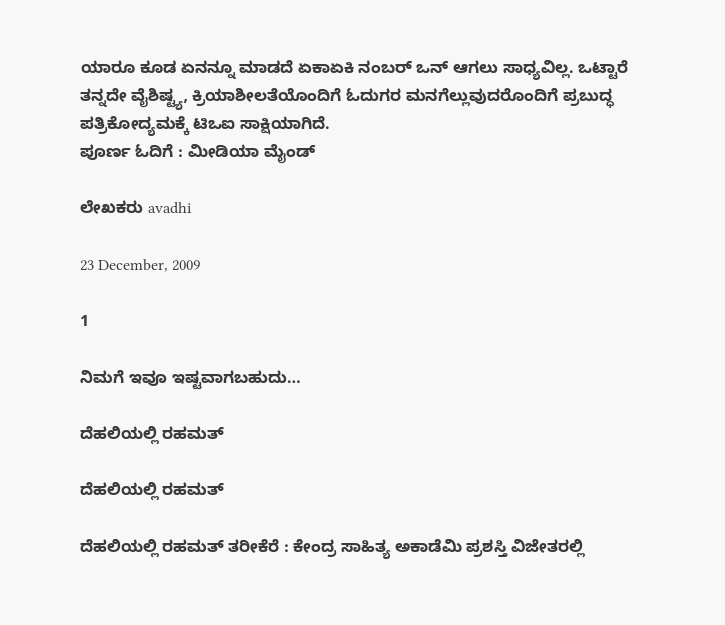ಯಾರೂ ಕೂಡ ಏನನ್ನೂ ಮಾಡದೆ ಏಕಾಏಕಿ ನಂಬರ್ ಒನ್ ಆಗಲು ಸಾಧ್ಯವಿಲ್ಲ. ಒಟ್ಟಾರೆ ತನ್ನದೇ ವೈಶಿಷ್ಟ್ಯ, ಕ್ರಿಯಾಶೀಲತೆಯೊಂದಿಗೆ ಓದುಗರ ಮನಗೆಲ್ಲುವುದರೊಂದಿಗೆ ಪ್ರಬುದ್ಧ ಪತ್ರಿಕೋದ್ಯಮಕ್ಕೆ ಟಿಒಐ ಸಾಕ್ಷಿಯಾಗಿದೆ.
ಪೂರ್ಣ ಓದಿಗೆ : ಮೀಡಿಯಾ ಮೈಂಡ್

ಲೇಖಕರು avadhi

23 December, 2009

1

ನಿಮಗೆ ಇವೂ ಇಷ್ಟವಾಗಬಹುದು…

ದೆಹಲಿಯಲ್ಲಿ ರಹಮತ್

ದೆಹಲಿಯಲ್ಲಿ ರಹಮತ್

ದೆಹಲಿಯಲ್ಲಿ ರಹಮತ್ ತರೀಕೆರೆ : ಕೇಂದ್ರ ಸಾಹಿತ್ಯ ಅಕಾಡೆಮಿ ಪ್ರಶಸ್ತಿ ವಿಜೇತರಲ್ಲಿ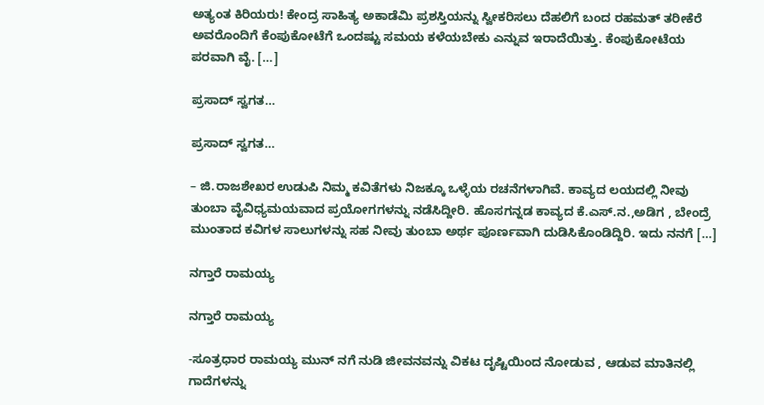ಅತ್ಯಂತ ಕಿರಿಯರು! ಕೇಂದ್ರ ಸಾಹಿತ್ಯ ಅಕಾಡೆಮಿ ಪ್ರಶಸ್ತಿಯನ್ನು ಸ್ವೀಕರಿಸಲು ದೆಹಲಿಗೆ ಬಂದ ರಹಮತ್ ತರೀಕೆರೆ ಅವರೊಂದಿಗೆ ಕೆಂಪುಕೋಟೆಗೆ ಒಂದಷ್ಟು ಸಮಯ ಕಳೆಯಬೇಕು ಎನ್ನುವ ಇರಾದೆಯಿತ್ತು. ಕೆಂಪುಕೋಟೆಯ ಪರವಾಗಿ ವೈ. […]

ಪ್ರಸಾದ್ ಸ್ವಗತ…

ಪ್ರಸಾದ್ ಸ್ವಗತ…

– ಜಿ.ರಾಜಶೇಖರ ಉಡುಪಿ ನಿಮ್ಮ ಕವಿತೆಗಳು ನಿಜಕ್ಕೂ ಒಳ್ಳೆಯ ರಚನೆಗಳಾಗಿವೆ. ಕಾವ್ಯದ ಲಯದಲ್ಲಿ ನೀವು ತುಂಬಾ ವೈವಿಧ್ಯಮಯವಾದ ಪ್ರಯೋಗಗಳನ್ನು ನಡೆಸಿದ್ದೀರಿ. ಹೊಸಗನ್ನಡ ಕಾವ್ಯದ ಕೆ.ಎಸ್.ನ.,ಅಡಿಗ , ಬೇಂದ್ರೆ ಮುಂತಾದ ಕವಿಗಳ ಸಾಲುಗಳನ್ನು ಸಹ ನೀವು ತುಂಬಾ ಅರ್ಥ ಪೂರ್ಣವಾಗಿ ದುಡಿಸಿಕೊಂಡಿದ್ದಿರಿ. ಇದು ನನಗೆ […]

ನಗ್ತಾರೆ ರಾಮಯ್ಯ

ನಗ್ತಾರೆ ರಾಮಯ್ಯ

-ಸೂತ್ರಧಾರ ರಾಮಯ್ಯ ಮುನ್ ನಗೆ ನುಡಿ ಜೀವನವನ್ನು ವಿಕಟ ದೃಷ್ಟಿಯಿಂದ ನೋಡುವ , ಆಡುವ ಮಾತಿನಲ್ಲಿ ಗಾದೆಗಳನ್ನು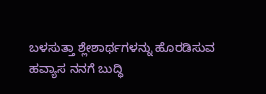ಬಳಸುತ್ತಾ ಶ್ಲೇಶಾರ್ಥಗಳನ್ನು ಹೊರಡಿಸುವ ಹವ್ಯಾಸ ನನಗೆ ಬುದ್ಧಿ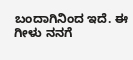ಬಂದಾಗಿನಿಂದ ಇದೆ. ಈ ಗೀಳು ನನಗೆ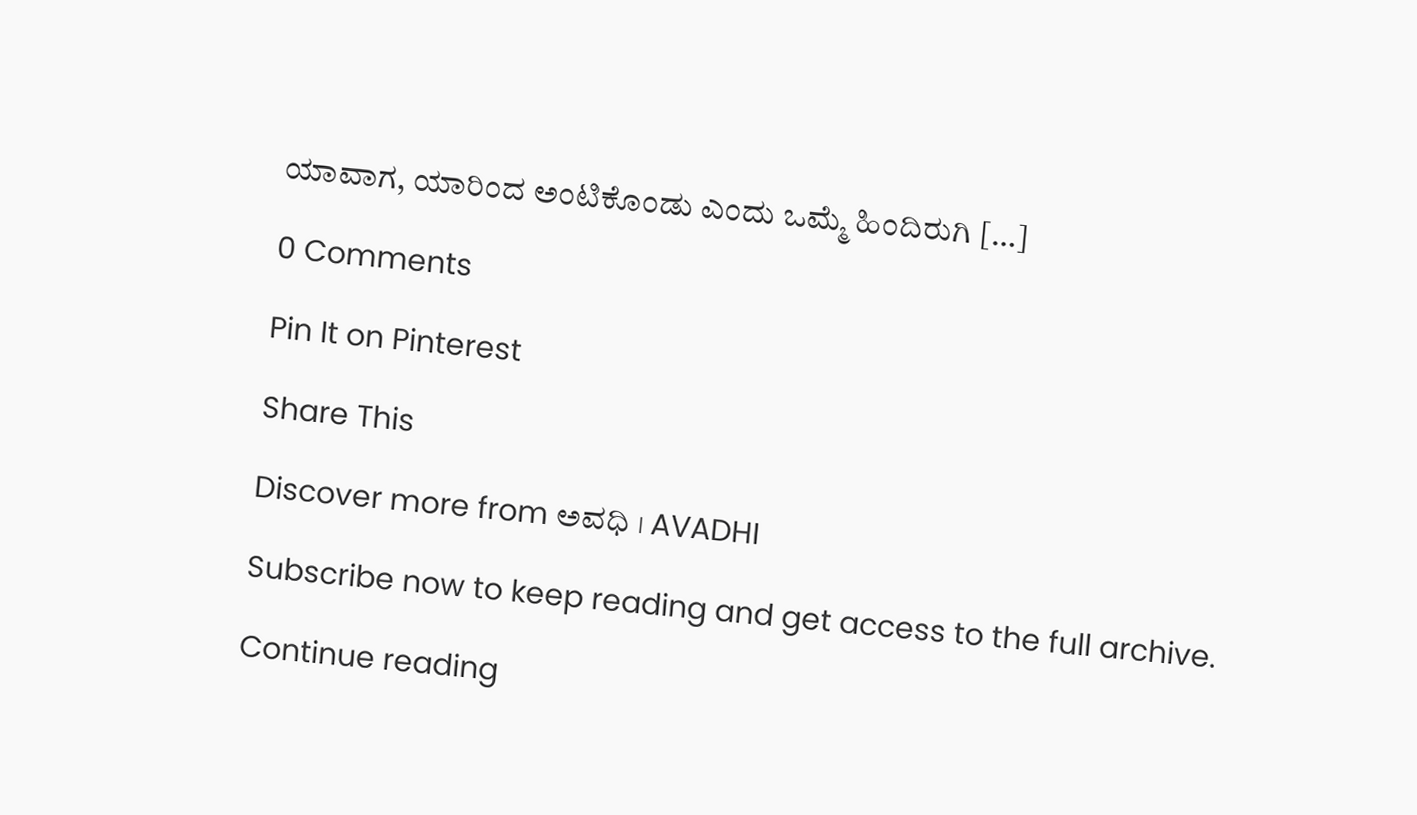ಯಾವಾಗ, ಯಾರಿಂದ ಅಂಟಿಕೊಂಡು ಎಂದು ಒಮ್ಮೆ ಹಿಂದಿರುಗಿ […]

0 Comments

Pin It on Pinterest

Share This

Discover more from ಅವಧಿ । AVADHI

Subscribe now to keep reading and get access to the full archive.

Continue reading